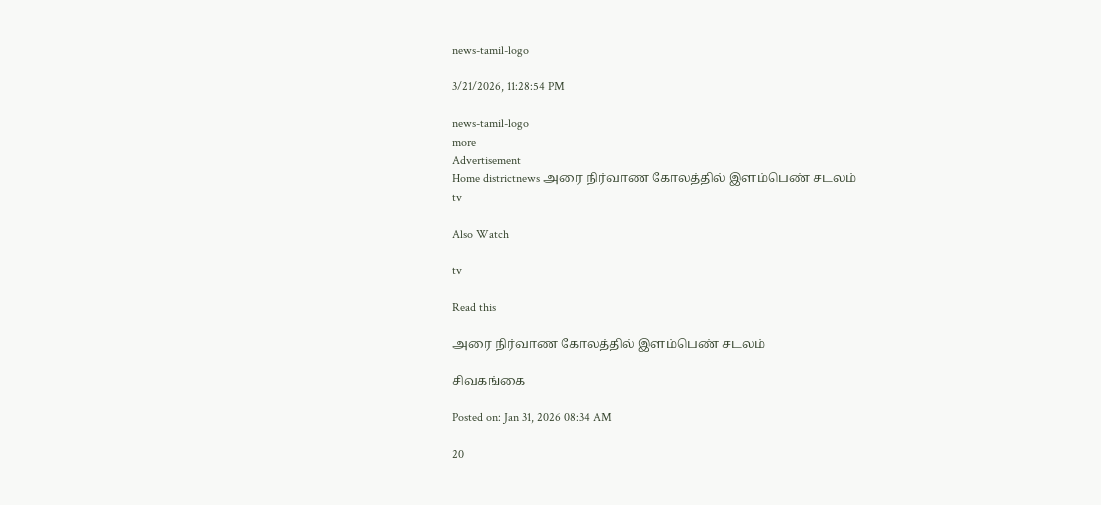news-tamil-logo

3/21/2026, 11:28:54 PM

news-tamil-logo
more
Advertisement
Home districtnews அரை நிர்வாண கோலத்தில் இளம்பெண் சடலம்
tv

Also Watch

tv

Read this

அரை நிர்வாண கோலத்தில் இளம்பெண் சடலம்

சிவகங்கை

Posted on: Jan 31, 2026 08:34 AM

20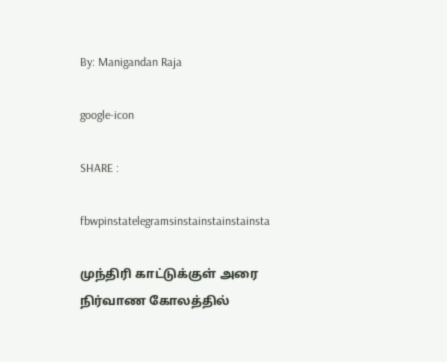By: Manigandan Raja

google-icon

SHARE :

fbwpinstatelegramsinstainstainstainsta

முந்திரி காட்டுக்குள் அரை நிர்வாண கோலத்தில்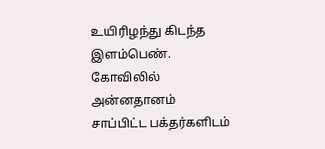உயிரிழந்து கிடந்த இளம்பெண். கோவிலில் அன்னதானம் சாப்பிட்ட பக்தர்களிடம்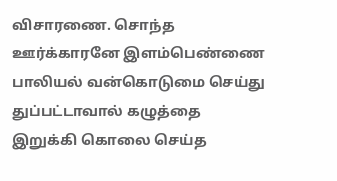விசாரணை. சொந்த ஊர்க்காரனே இளம்பெண்ணை பாலியல் வன்கொடுமை செய்து துப்பட்டாவால் கழுத்தை இறுக்கி கொலை செய்த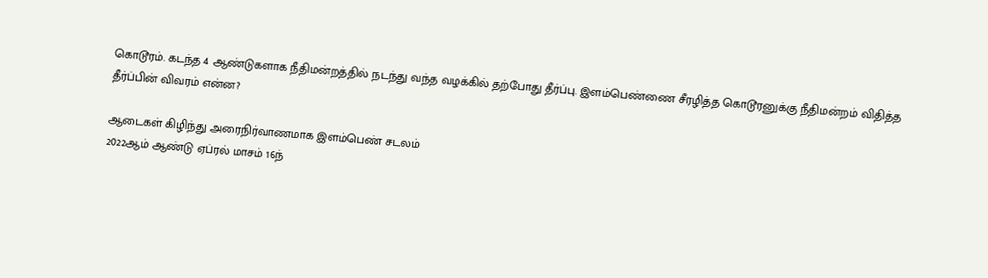கொடூரம். கடந்த 4 ஆண்டுகளாக நீதிமன்றத்தில் நடந்து வந்த வழக்கில் தற்போது தீர்ப்பு. இளம்பெண்ணை சீரழித்த கொடூரனுக்கு நீதிமன்றம் விதித்த தீர்ப்பின் விவரம் என்ன?

ஆடைகள் கிழிந்து அரைநிர்வாணமாக இளம்பெண் சடலம்
2022ஆம் ஆண்டு ஏப்ரல் மாசம் 16ந்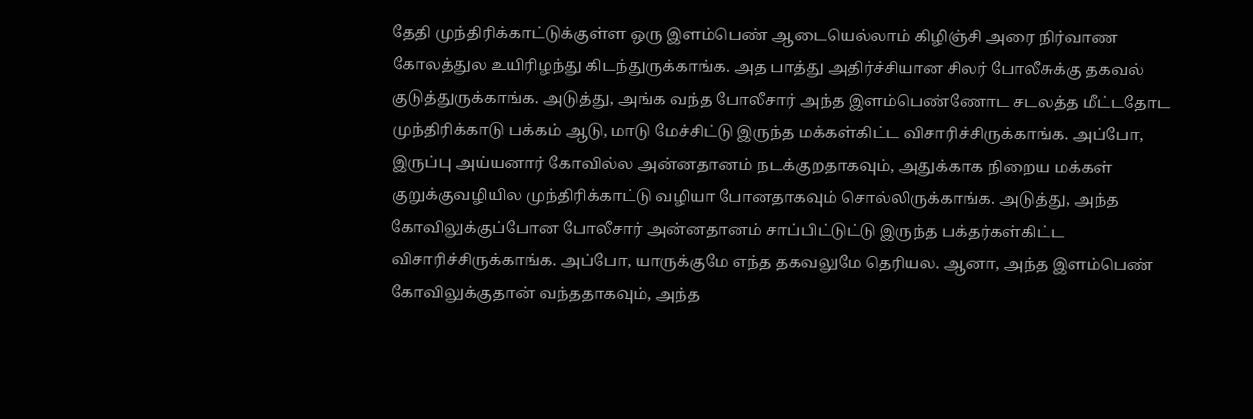தேதி முந்திரிக்காட்டுக்குள்ள ஒரு இளம்பெண் ஆடையெல்லாம் கிழிஞ்சி அரை நிர்வாண கோலத்துல உயிரிழந்து கிடந்துருக்காங்க. அத பாத்து அதிர்ச்சியான சிலர் போலீசுக்கு தகவல் குடுத்துருக்காங்க. அடுத்து, அங்க வந்த போலீசார் அந்த இளம்பெண்ணோட சடலத்த மீட்டதோட முந்திரிக்காடு பக்கம் ஆடு, மாடு மேச்சிட்டு இருந்த மக்கள்கிட்ட விசாரிச்சிருக்காங்க. அப்போ, இருப்பு அய்யனார் கோவில்ல அன்னதானம் நடக்குறதாகவும், அதுக்காக நிறைய மக்கள் குறுக்குவழியில முந்திரிக்காட்டு வழியா போனதாகவும் சொல்லிருக்காங்க. அடுத்து, அந்த கோவிலுக்குப்போன போலீசார் அன்னதானம் சாப்பிட்டுட்டு இருந்த பக்தர்கள்கிட்ட விசாரிச்சிருக்காங்க. அப்போ, யாருக்குமே எந்த தகவலுமே தெரியல. ஆனா, அந்த இளம்பெண் கோவிலுக்குதான் வந்ததாகவும், அந்த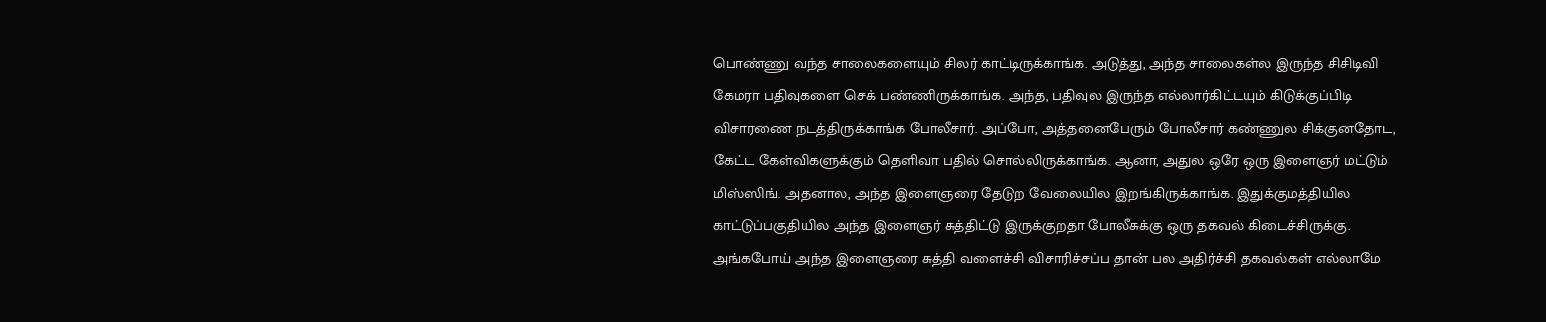பொண்ணு வந்த சாலைகளையும் சிலர் காட்டிருக்காங்க. அடுத்து, அந்த சாலைகள்ல இருந்த சிசிடிவி கேமரா பதிவுகளை செக் பண்ணிருக்காங்க. அந்த, பதிவுல இருந்த எல்லார்கிட்டயும் கிடுக்குப்பிடி விசாரணை நடத்திருக்காங்க போலீசார். அப்போ, அத்தனைபேரும் போலீசார் கண்ணுல சிக்குனதோட, கேட்ட கேள்விகளுக்கும் தெளிவா பதில் சொல்லிருக்காங்க. ஆனா, அதுல ஒரே ஒரு இளைஞர் மட்டும் மிஸ்ஸிங். அதனால, அந்த இளைஞரை தேடுற வேலையில இறங்கிருக்காங்க. இதுக்குமத்தியில காட்டுப்பகுதியில அந்த இளைஞர் சுத்திட்டு இருக்குறதா போலீசுக்கு ஒரு தகவல் கிடைச்சிருக்கு. அங்கபோய் அந்த இளைஞரை சுத்தி வளைச்சி விசாரிச்சப்ப தான் பல அதிர்ச்சி தகவல்கள் எல்லாமே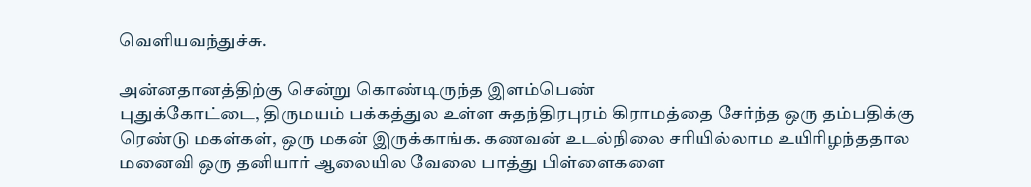வெளியவந்துச்சு.

அன்னதானத்திற்கு சென்று கொண்டிருந்த இளம்பெண்
புதுக்கோட்டை, திருமயம் பக்கத்துல உள்ள சுதந்திரபுரம் கிராமத்தை சேர்ந்த ஒரு தம்பதிக்கு ரெண்டு மகள்கள், ஒரு மகன் இருக்காங்க. கணவன் உடல்நிலை சரியில்லாம உயிரிழந்ததால மனைவி ஒரு தனியார் ஆலையில வேலை பாத்து பிள்ளைகளை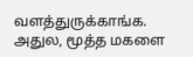வளத்துருக்காங்க. அதுல, மூத்த மகளை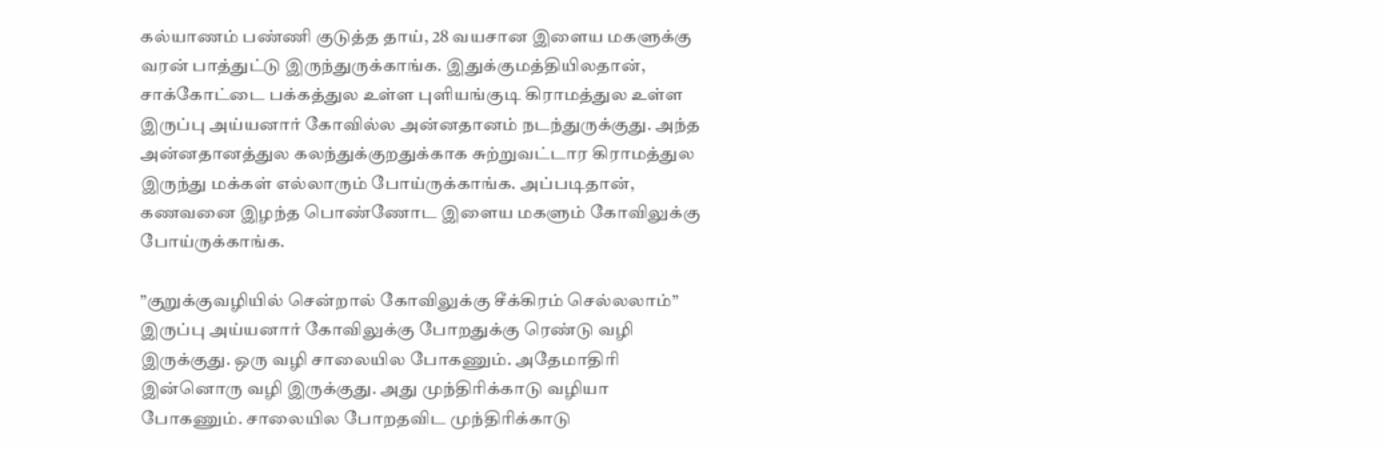கல்யாணம் பண்ணி குடுத்த தாய், 28 வயசான இளைய மகளுக்கு வரன் பாத்துட்டு இருந்துருக்காங்க. இதுக்குமத்தியிலதான், சாக்கோட்டை பக்கத்துல உள்ள புளியங்குடி கிராமத்துல உள்ள இருப்பு அய்யனார் கோவில்ல அன்னதானம் நடந்துருக்குது. அந்த அன்னதானத்துல கலந்துக்குறதுக்காக சுற்றுவட்டார கிராமத்துல இருந்து மக்கள் எல்லாரும் போய்ருக்காங்க. அப்படிதான், கணவனை இழந்த பொண்ணோட இளைய மகளும் கோவிலுக்கு போய்ருக்காங்க.

”குறுக்குவழியில் சென்றால் கோவிலுக்கு சீக்கிரம் செல்லலாம்”
இருப்பு அய்யனார் கோவிலுக்கு போறதுக்கு ரெண்டு வழி இருக்குது. ஒரு வழி சாலையில போகணும். அதேமாதிரி இன்னொரு வழி இருக்குது. அது முந்திரிக்காடு வழியா போகணும். சாலையில போறதவிட முந்திரிக்காடு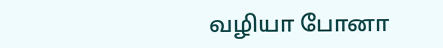வழியா போனா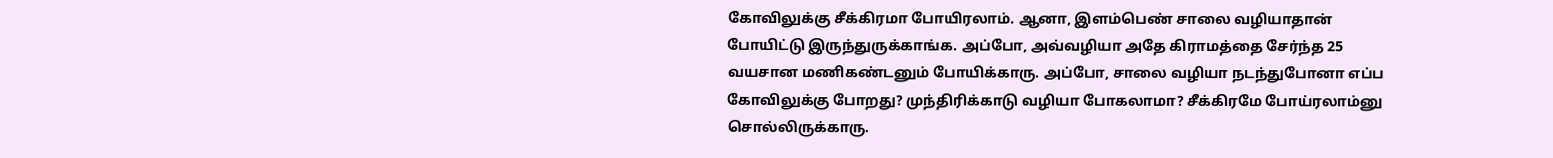கோவிலுக்கு சீக்கிரமா போயிரலாம். ஆனா, இளம்பெண் சாலை வழியாதான் போயிட்டு இருந்துருக்காங்க. அப்போ, அவ்வழியா அதே கிராமத்தை சேர்ந்த 25 வயசான மணிகண்டனும் போயிக்காரு. அப்போ, சாலை வழியா நடந்துபோனா எப்ப கோவிலுக்கு போறது? முந்திரிக்காடு வழியா போகலாமா? சீக்கிரமே போய்ரலாம்னு சொல்லிருக்காரு.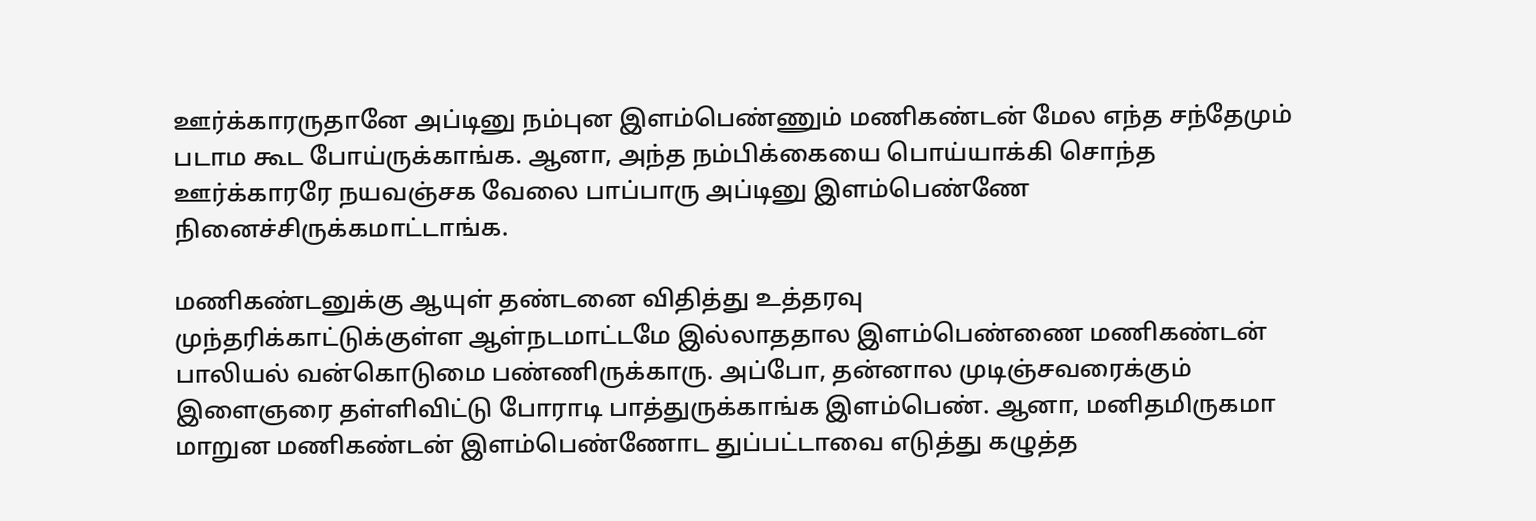ஊர்க்காரருதானே அப்டினு நம்புன இளம்பெண்ணும் மணிகண்டன் மேல எந்த சந்தேமும் படாம கூட போய்ருக்காங்க. ஆனா, அந்த நம்பிக்கையை பொய்யாக்கி சொந்த ஊர்க்காரரே நயவஞ்சக வேலை பாப்பாரு அப்டினு இளம்பெண்ணே நினைச்சிருக்கமாட்டாங்க.

மணிகண்டனுக்கு ஆயுள் தண்டனை விதித்து உத்தரவு
முந்தரிக்காட்டுக்குள்ள ஆள்நடமாட்டமே இல்லாததால இளம்பெண்ணை மணிகண்டன் பாலியல் வன்கொடுமை பண்ணிருக்காரு. அப்போ, தன்னால முடிஞ்சவரைக்கும் இளைஞரை தள்ளிவிட்டு போராடி பாத்துருக்காங்க இளம்பெண். ஆனா, மனிதமிருகமா மாறுன மணிகண்டன் இளம்பெண்ணோட துப்பட்டாவை எடுத்து கழுத்த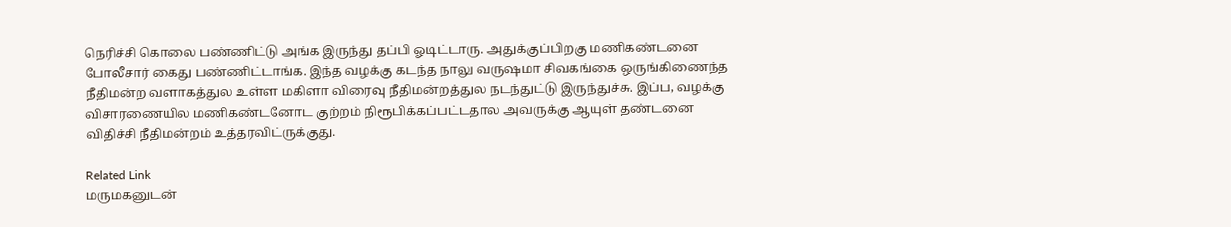நெரிச்சி கொலை பண்ணிட்டு அங்க இருந்து தப்பி ஓடிட்டாரு. அதுக்குப்பிறகு மணிகண்டனை போலீசார் கைது பண்ணிட்டாங்க. இந்த வழக்கு கடந்த நாலு வருஷமா சிவகங்கை ஒருங்கிணைந்த நீதிமன்ற வளாகத்துல உள்ள மகிளா விரைவு நீதிமன்றத்துல நடந்துட்டு இருந்துச்சு. இப்ப, வழக்கு விசாரணையில மணிகண்டனோட குற்றம் நிரூபிக்கப்பட்டதால அவருக்கு ஆயுள் தண்டனை விதிச்சி நீதிமன்றம் உத்தரவிட்ருக்குது.

Related Link
மருமகனுடன்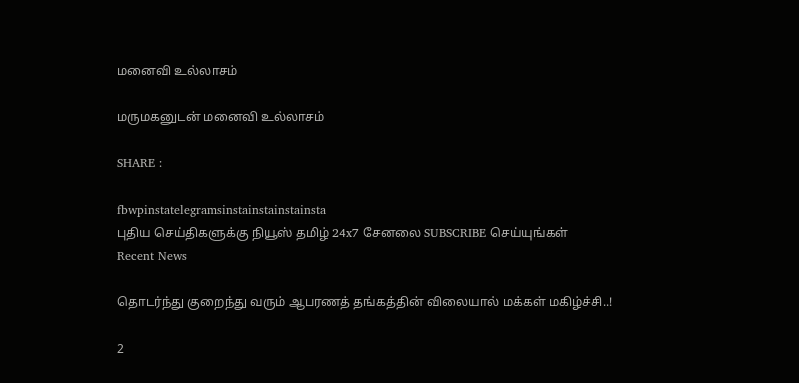மனைவி உல்லாசம்

மருமகனுடன் மனைவி உல்லாசம்

SHARE :

fbwpinstatelegramsinstainstainstainsta
புதிய செய்திகளுக்கு நியூஸ் தமிழ் 24x7 சேனலை SUBSCRIBE செய்யுங்கள்
Recent News

தொடர்ந்து குறைந்து வரும் ஆபரணத் தங்கத்தின் விலையால் மக்கள் மகிழ்ச்சி..!

2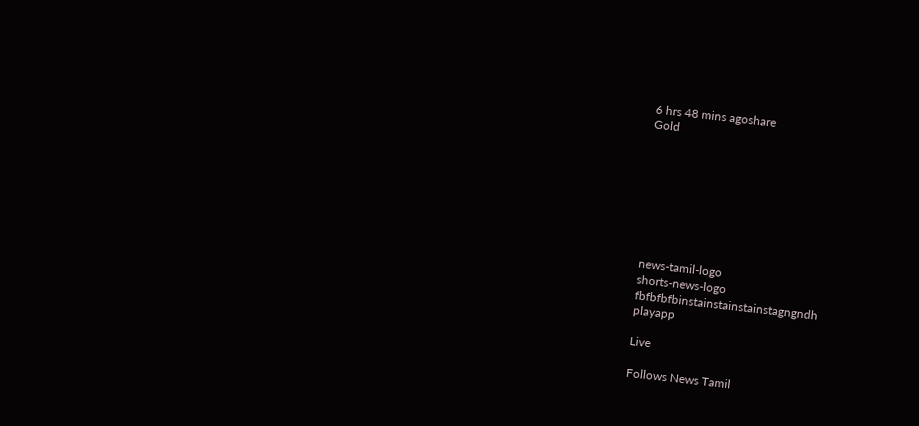6 hrs 48 mins agoshare
Gold








news-tamil-logo
shorts-news-logo
fbfbfbfbinstainstainstainstagngndh
playapp

Live

Follows News Tamil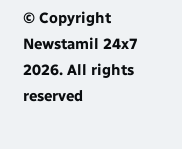© Copyright Newstamil 24x7 2026. All rights reserved